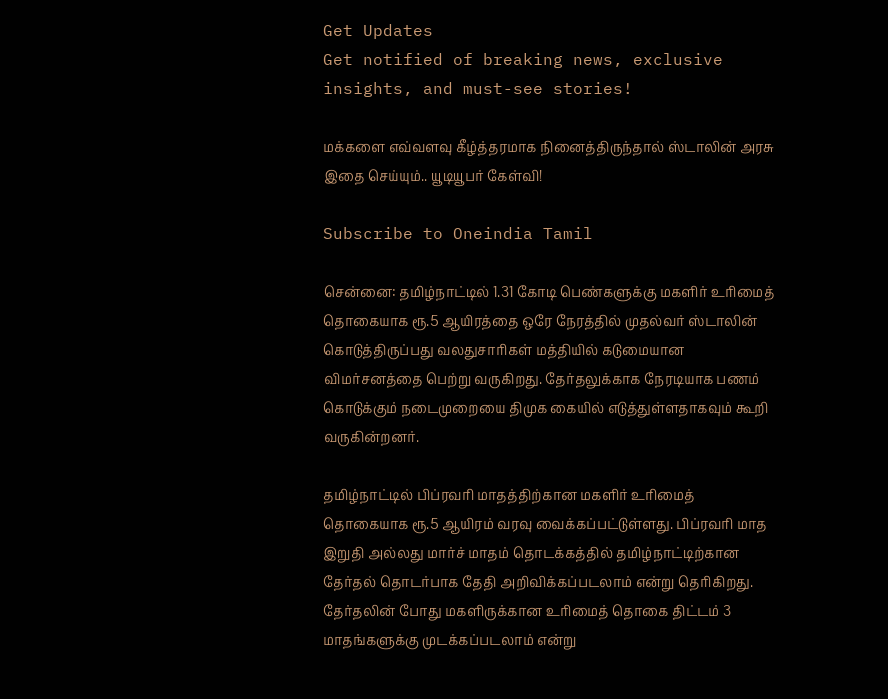Get Updates
Get notified of breaking news, exclusive insights, and must-see stories!

மக்களை எவ்வளவு கீழ்த்தரமாக நினைத்திருந்தால் ஸ்டாலின் அரசு இதை செய்யும்.. யூடியூபர் கேள்வி!

Subscribe to Oneindia Tamil

சென்னை: தமிழ்நாட்டில் 1.31 கோடி பெண்களுக்கு மகளிர் உரிமைத் தொகையாக ரூ.5 ஆயிரத்தை ஒரே நேரத்தில் முதல்வர் ஸ்டாலின் கொடுத்திருப்பது வலதுசாரிகள் மத்தியில் கடுமையான விமர்சனத்தை பெற்று வருகிறது. தேர்தலுக்காக நேரடியாக பணம் கொடுக்கும் நடைமுறையை திமுக கையில் எடுத்துள்ளதாகவும் கூறி வருகின்றனர்.

தமிழ்நாட்டில் பிப்ரவரி மாதத்திற்கான மகளிர் உரிமைத் தொகையாக ரூ.5 ஆயிரம் வரவு வைக்கப்பட்டுள்ளது. பிப்ரவரி மாத இறுதி அல்லது மார்ச் மாதம் தொடக்கத்தில் தமிழ்நாட்டிற்கான தேர்தல் தொடர்பாக தேதி அறிவிக்கப்படலாம் என்று தெரிகிறது. தேர்தலின் போது மகளிருக்கான உரிமைத் தொகை திட்டம் 3 மாதங்களுக்கு முடக்கப்படலாம் என்று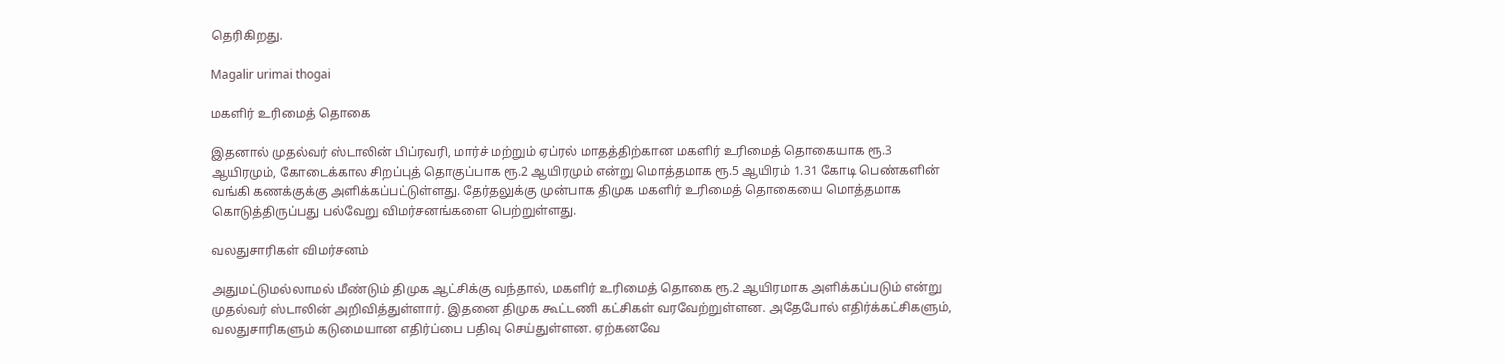தெரிகிறது.

Magalir urimai thogai

மகளிர் உரிமைத் தொகை

இதனால் முதல்வர் ஸ்டாலின் பிப்ரவரி, மார்ச் மற்றும் ஏப்ரல் மாதத்திற்கான மகளிர் உரிமைத் தொகையாக ரூ.3 ஆயிரமும், கோடைக்கால சிறப்புத் தொகுப்பாக ரூ.2 ஆயிரமும் என்று மொத்தமாக ரூ.5 ஆயிரம் 1.31 கோடி பெண்களின் வங்கி கணக்குக்கு அளிக்கப்பட்டுள்ளது. தேர்தலுக்கு முன்பாக திமுக மகளிர் உரிமைத் தொகையை மொத்தமாக கொடுத்திருப்பது பல்வேறு விமர்சனங்களை பெற்றுள்ளது.

வலதுசாரிகள் விமர்சனம்

அதுமட்டுமல்லாமல் மீண்டும் திமுக ஆட்சிக்கு வந்தால், மகளிர் உரிமைத் தொகை ரூ.2 ஆயிரமாக அளிக்கப்படும் என்று முதல்வர் ஸ்டாலின் அறிவித்துள்ளார். இதனை திமுக கூட்டணி கட்சிகள் வரவேற்றுள்ளன. அதேபோல் எதிர்க்கட்சிகளும், வலதுசாரிகளும் கடுமையான எதிர்ப்பை பதிவு செய்துள்ளன. ஏற்கனவே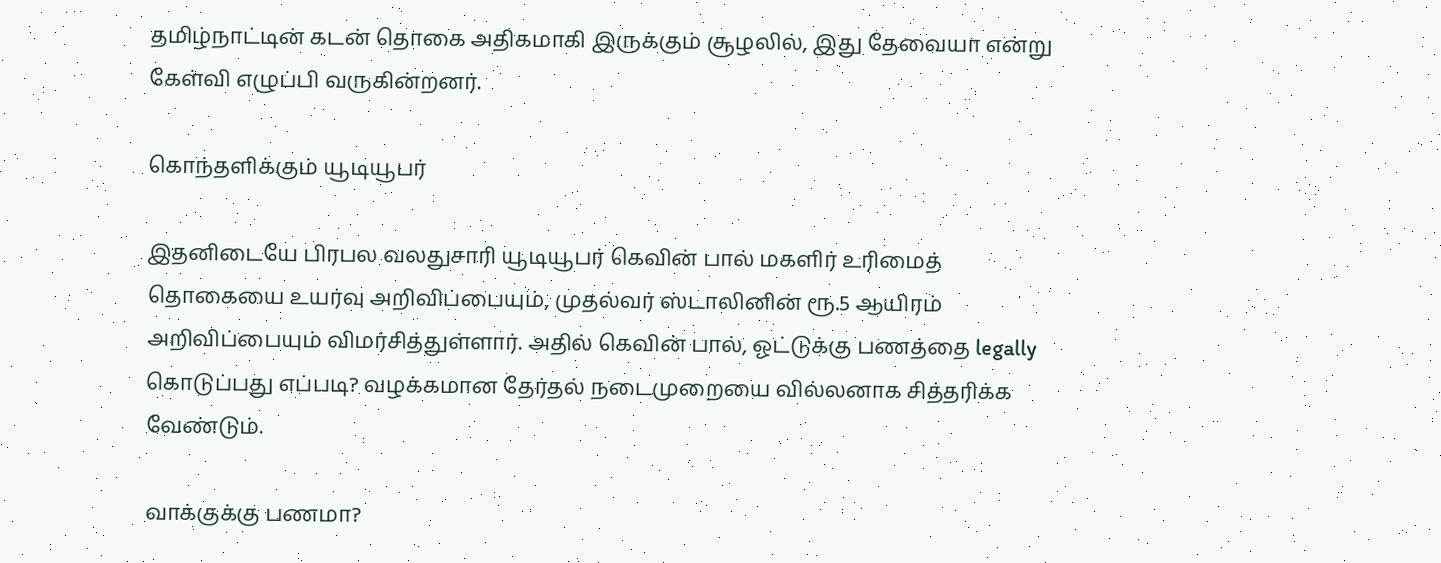தமிழ்நாட்டின் கடன் தொகை அதிகமாகி இருக்கும் சூழலில், இது தேவையா என்று கேள்வி எழுப்பி வருகின்றனர்.

கொந்தளிக்கும் யூடியூபர்

இதனிடையே பிரபல வலதுசாரி யூடியூபர் கெவின் பால் மகளிர் உரிமைத் தொகையை உயர்வு அறிவிப்பையும், முதல்வர் ஸ்டாலினின் ரூ.5 ஆயிரம் அறிவிப்பையும் விமர்சித்துள்ளார். அதில் கெவின் பால், ஓட்டுக்கு பணத்தை legally கொடுப்பது எப்படி? வழக்கமான தேர்தல் நடைமுறையை வில்லனாக சித்தரிக்க வேண்டும்.

வாக்குக்கு பணமா?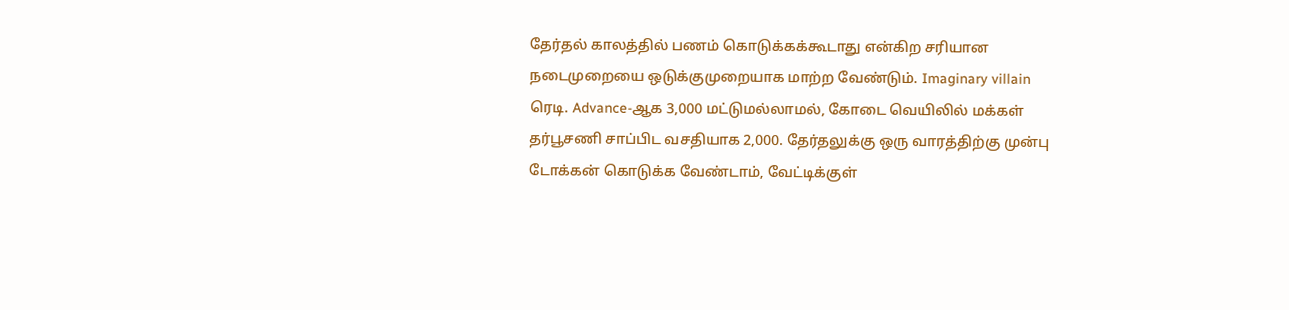தேர்தல் காலத்தில் பணம் கொடுக்கக்கூடாது என்கிற சரியான நடைமுறையை ஒடுக்குமுறையாக மாற்ற வேண்டும். Imaginary villain ரெடி. Advance-ஆக 3,000 மட்டுமல்லாமல், கோடை வெயிலில் மக்கள் தர்பூசணி சாப்பிட வசதியாக 2,000. தேர்தலுக்கு ஒரு வாரத்திற்கு முன்பு டோக்கன் கொடுக்க வேண்டாம், வேட்டிக்குள்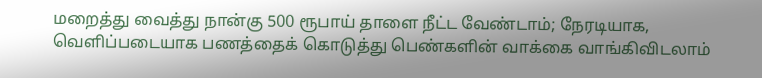மறைத்து வைத்து நான்கு 500 ரூபாய் தாளை நீட்ட வேண்டாம்; நேரடியாக, வெளிப்படையாக பணத்தைக் கொடுத்து பெண்களின் வாக்கை வாங்கிவிடலாம்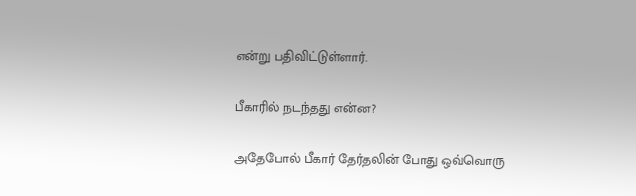என்று பதிவிட்டுள்ளார்.

பீகாரில் நடந்தது என்ன?

அதேபோல் பீகார் தேர்தலின் போது ஒவ்வொரு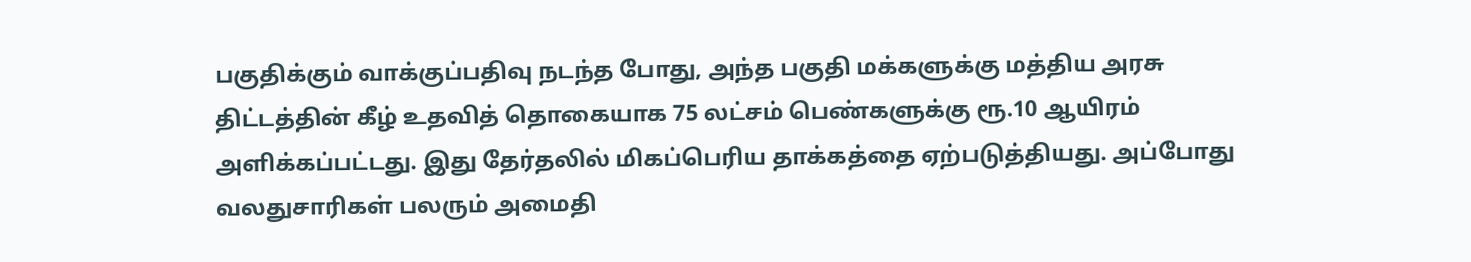பகுதிக்கும் வாக்குப்பதிவு நடந்த போது, அந்த பகுதி மக்களுக்கு மத்திய அரசு திட்டத்தின் கீழ் உதவித் தொகையாக 75 லட்சம் பெண்களுக்கு ரூ.10 ஆயிரம் அளிக்கப்பட்டது. இது தேர்தலில் மிகப்பெரிய தாக்கத்தை ஏற்படுத்தியது. அப்போது வலதுசாரிகள் பலரும் அமைதி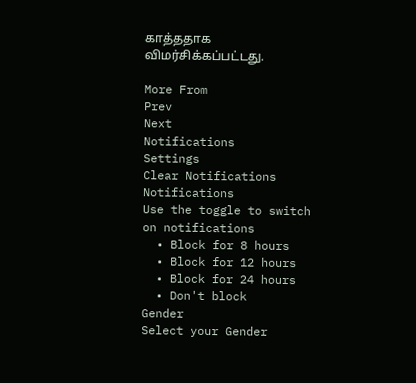காத்ததாக விமர்சிக்கப்பட்டது.

More From
Prev
Next
Notifications
Settings
Clear Notifications
Notifications
Use the toggle to switch on notifications
  • Block for 8 hours
  • Block for 12 hours
  • Block for 24 hours
  • Don't block
Gender
Select your Gender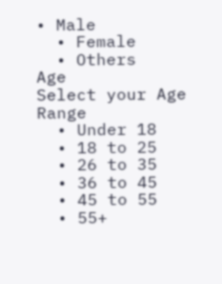• Male
  • Female
  • Others
Age
Select your Age Range
  • Under 18
  • 18 to 25
  • 26 to 35
  • 36 to 45
  • 45 to 55
  • 55+